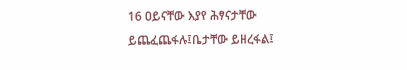16 ዐይናቸው እያየ ሕፃናታቸው ይጨፈጨፋሉ፤ቤታቸው ይዘረፋል፤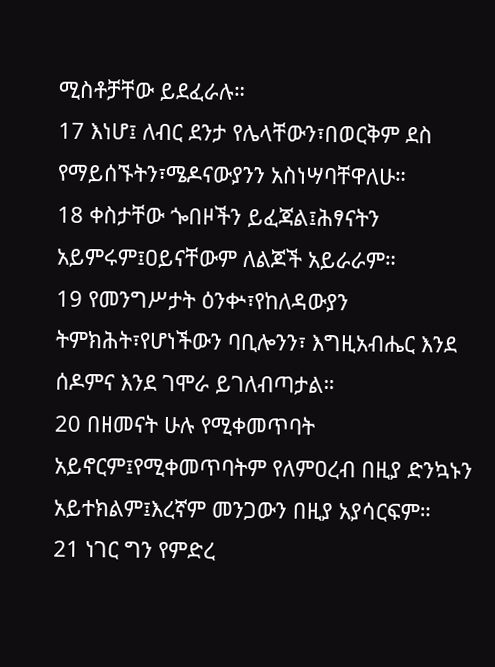ሚስቶቻቸው ይደፈራሉ።
17 እነሆ፤ ለብር ደንታ የሌላቸውን፣በወርቅም ደስ የማይሰኙትን፣ሜዶናውያንን አስነሣባቸዋለሁ።
18 ቀስታቸው ጐበዞችን ይፈጃል፤ሕፃናትን አይምሩም፤ዐይናቸውም ለልጆች አይራራም።
19 የመንግሥታት ዕንቍ፣የከለዳውያን ትምክሕት፣የሆነችውን ባቢሎንን፣ እግዚአብሔር እንደ ሰዶምና እንደ ገሞራ ይገለብጣታል።
20 በዘመናት ሁሉ የሚቀመጥባት አይኖርም፤የሚቀመጥባትም የለምዐረብ በዚያ ድንኳኑን አይተክልም፤እረኛም መንጋውን በዚያ አያሳርፍም።
21 ነገር ግን የምድረ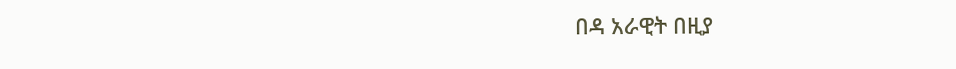በዳ አራዊት በዚያ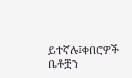ይተኛሉ፤ቀበሮዎች ቤቶቿን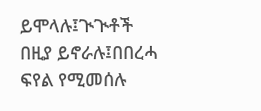ይሞላሉ፤ጒጒቶች በዚያ ይኖራሉ፤በበረሓ ፍየል የሚመሰሉ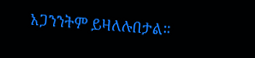አጋንንትም ይዛለሉበታል።